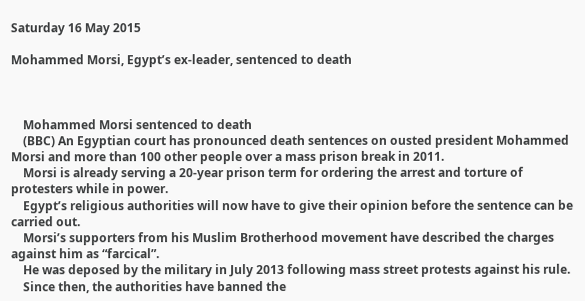Saturday 16 May 2015

Mohammed Morsi, Egypt’s ex-leader, sentenced to death



    Mohammed Morsi sentenced to death
    (BBC) An Egyptian court has pronounced death sentences on ousted president Mohammed Morsi and more than 100 other people over a mass prison break in 2011.
    Morsi is already serving a 20-year prison term for ordering the arrest and torture of protesters while in power.
    Egypt’s religious authorities will now have to give their opinion before the sentence can be carried out.
    Morsi’s supporters from his Muslim Brotherhood movement have described the charges against him as “farcical”.
    He was deposed by the military in July 2013 following mass street protests against his rule.
    Since then, the authorities have banned the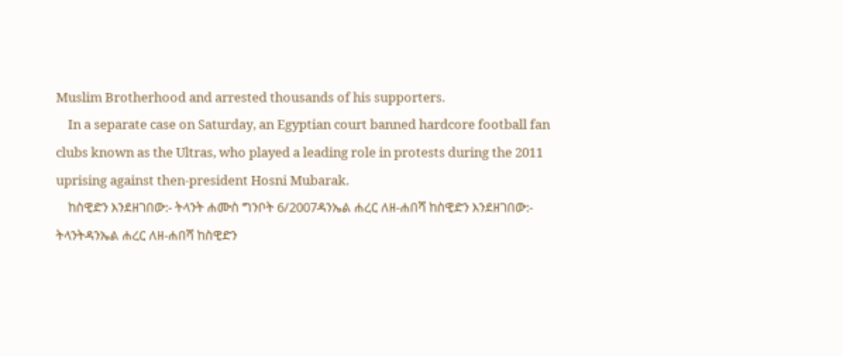Muslim Brotherhood and arrested thousands of his supporters.
    In a separate case on Saturday, an Egyptian court banned hardcore football fan clubs known as the Ultras, who played a leading role in protests during the 2011 uprising against then-president Hosni Mubarak.
    ከስዊድን እንደዘገበው:- ትላንት ሐሙስ ግንቦት 6/2007ዳንኤል ሐረር ለዘ-ሐበሻ ከስዊድን እንደዘገበው:- ትላንትዳንኤል ሐረር ለዘ-ሐበሻ ከስዊድን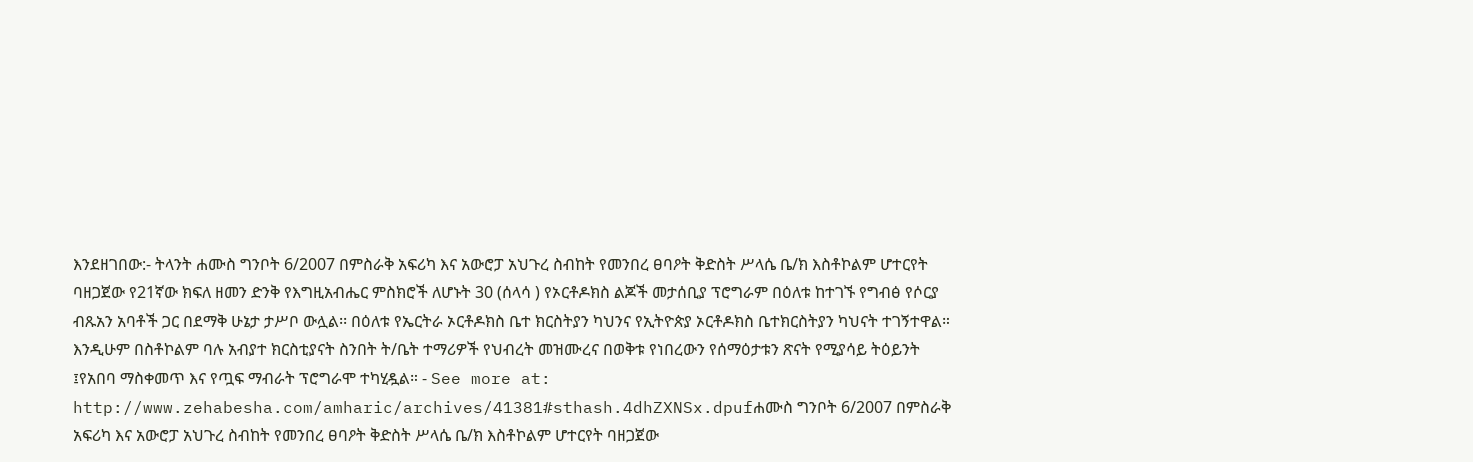እንደዘገበው:- ትላንት ሐሙስ ግንቦት 6/2007 በምስራቅ አፍሪካ እና አውሮፓ አህጉረ ስብከት የመንበረ ፀባዖት ቅድስት ሥላሴ ቤ/ክ እስቶኮልም ሆተርየት ባዘጋጀው የ21ኛው ክፍለ ዘመን ድንቅ የእግዚአብሔር ምስክሮች ለሆኑት 30 (ሰላሳ ) የኦርቶዶክስ ልጆች መታሰቢያ ፕሮግራም በዕለቱ ከተገኙ የግብፅ የሶርያ ብጹአን አባቶች ጋር በደማቅ ሁኔታ ታሥቦ ውሏል፡፡ በዕለቱ የኤርትራ ኦርቶዶክስ ቤተ ክርስትያን ካህንና የኢትዮጵያ ኦርቶዶክስ ቤተክርስትያን ካህናት ተገኝተዋል። እንዲሁም በስቶኮልም ባሉ አብያተ ክርስቲያናት ስንበት ት/ቤት ተማሪዎች የህብረት መዝሙረና በወቅቱ የነበረውን የሰማዕታቱን ጽናት የሚያሳይ ትዕይንት ፤የአበባ ማስቀመጥ እና የጧፍ ማብራት ፕሮግራሞ ተካሂዷል። - See more at: http://www.zehabesha.com/amharic/archives/41381#sthash.4dhZXNSx.dpufሐሙስ ግንቦት 6/2007 በምስራቅ አፍሪካ እና አውሮፓ አህጉረ ስብከት የመንበረ ፀባዖት ቅድስት ሥላሴ ቤ/ክ እስቶኮልም ሆተርየት ባዘጋጀው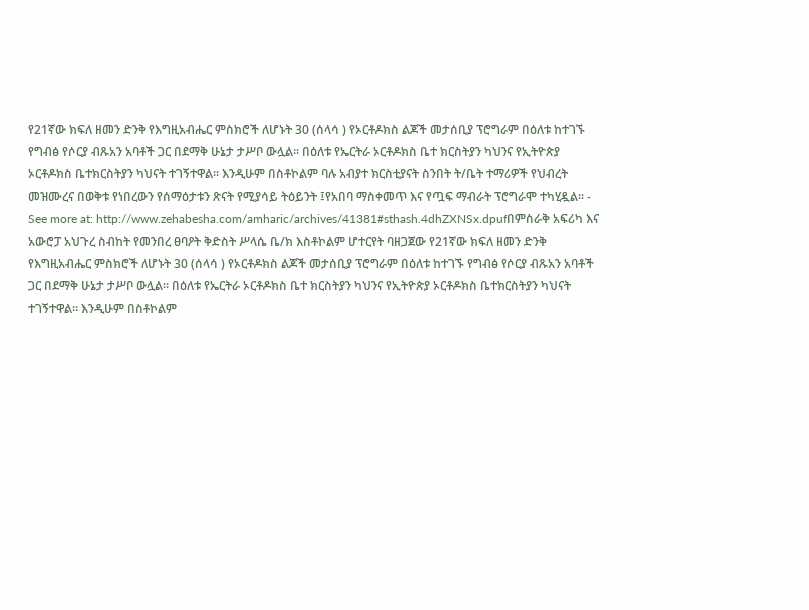የ21ኛው ክፍለ ዘመን ድንቅ የእግዚአብሔር ምስክሮች ለሆኑት 30 (ሰላሳ ) የኦርቶዶክስ ልጆች መታሰቢያ ፕሮግራም በዕለቱ ከተገኙ የግብፅ የሶርያ ብጹአን አባቶች ጋር በደማቅ ሁኔታ ታሥቦ ውሏል፡፡ በዕለቱ የኤርትራ ኦርቶዶክስ ቤተ ክርስትያን ካህንና የኢትዮጵያ ኦርቶዶክስ ቤተክርስትያን ካህናት ተገኝተዋል። እንዲሁም በስቶኮልም ባሉ አብያተ ክርስቲያናት ስንበት ት/ቤት ተማሪዎች የህብረት መዝሙረና በወቅቱ የነበረውን የሰማዕታቱን ጽናት የሚያሳይ ትዕይንት ፤የአበባ ማስቀመጥ እና የጧፍ ማብራት ፕሮግራሞ ተካሂዷል። - See more at: http://www.zehabesha.com/amharic/archives/41381#sthash.4dhZXNSx.dpufበምስራቅ አፍሪካ እና አውሮፓ አህጉረ ስብከት የመንበረ ፀባዖት ቅድስት ሥላሴ ቤ/ክ እስቶኮልም ሆተርየት ባዘጋጀው የ21ኛው ክፍለ ዘመን ድንቅ የእግዚአብሔር ምስክሮች ለሆኑት 30 (ሰላሳ ) የኦርቶዶክስ ልጆች መታሰቢያ ፕሮግራም በዕለቱ ከተገኙ የግብፅ የሶርያ ብጹአን አባቶች ጋር በደማቅ ሁኔታ ታሥቦ ውሏል፡፡ በዕለቱ የኤርትራ ኦርቶዶክስ ቤተ ክርስትያን ካህንና የኢትዮጵያ ኦርቶዶክስ ቤተክርስትያን ካህናት ተገኝተዋል። እንዲሁም በስቶኮልም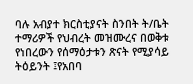ባሉ አብያተ ክርስቲያናት ስንበት ት/ቤት ተማሪዎች የህብረት መዝሙረና በወቅቱ የነበረውን የሰማዕታቱን ጽናት የሚያሳይ ትዕይንት ፤የአበባ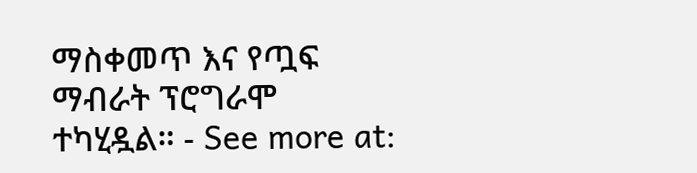ማስቀመጥ እና የጧፍ ማብራት ፕሮግራሞ ተካሂዷል። - See more at: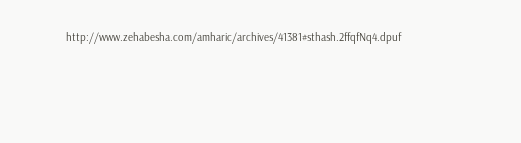http://www.zehabesha.com/amharic/archives/41381#sthash.2ffqfNq4.dpuf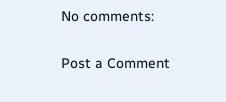No comments:

Post a Comment